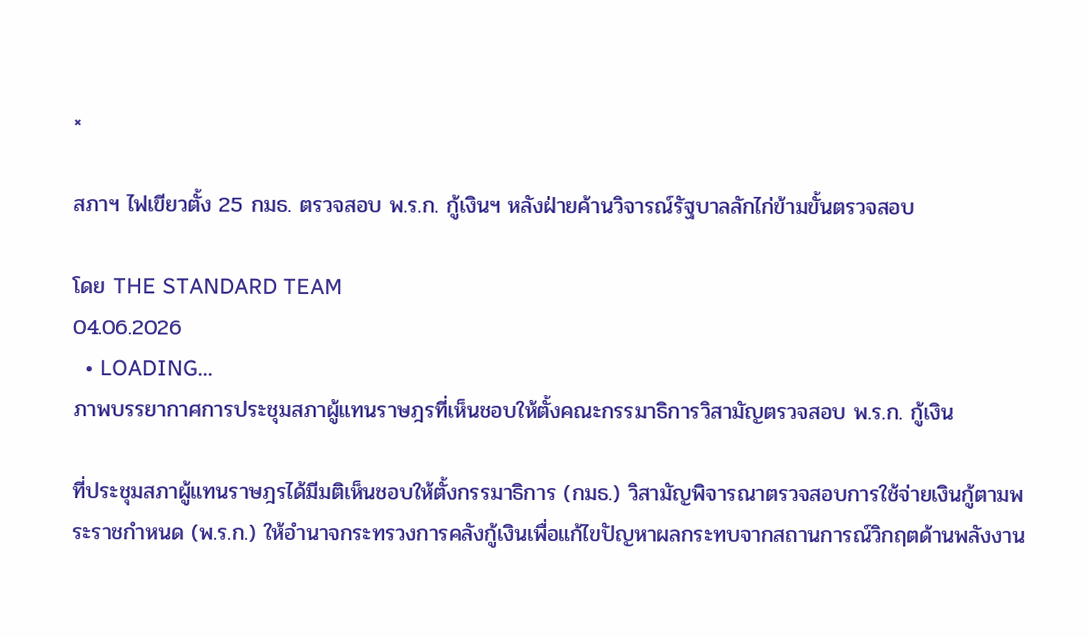×

สภาฯ ไฟเขียวตั้ง 25 กมธ. ตรวจสอบ พ.ร.ก. กู้เงินฯ หลังฝ่ายค้านวิจารณ์รัฐบาลลักไก่ข้ามขั้นตรวจสอบ

โดย THE STANDARD TEAM
04.06.2026
  • LOADING...
ภาพบรรยากาศการประชุมสภาผู้แทนราษฎรที่เห็นชอบให้ตั้งคณะกรรมาธิการวิสามัญตรวจสอบ พ.ร.ก. กู้เงิน

ที่ประชุมสภาผู้แทนราษฎรได้มีมติเห็นชอบให้ตั้งกรรมาธิการ (กมธ.) วิสามัญพิจารณาตรวจสอบการใช้จ่ายเงินกู้ตามพระราชกำหนด (พ.ร.ก.) ให้อำนาจกระทรวงการคลังกู้เงินเพื่อแก้ไขปัญหาผลกระทบจากสถานการณ์วิกฤตด้านพลังงาน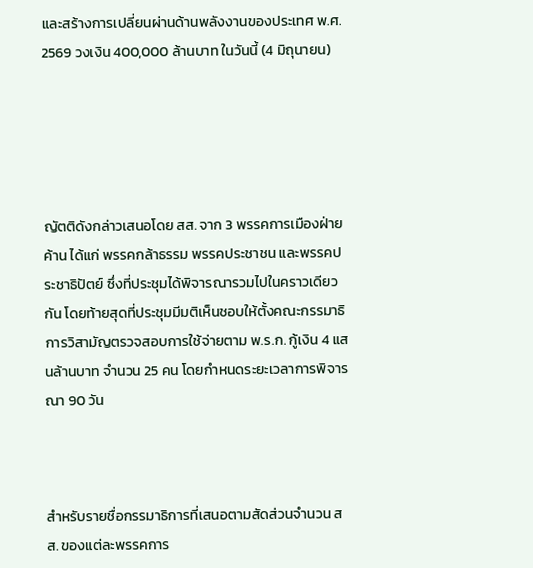และสร้างการเปลี่ยนผ่านด้านพลังงานของประเทศ พ.ศ. 2569 วงเงิน 400,000 ล้านบาท ในวันนี้ (4 มิถุนายน)





ญัตติดังกล่าวเสนอโดย สส. จาก 3 พรรคการเมืองฝ่ายค้าน ได้แก่ พรรคกล้าธรรม พรรคประชาชน และพรรคประชาธิปัตย์ ซึ่งที่ประชุมได้พิจารณารวมไปในคราวเดียวกัน โดยท้ายสุดที่ประชุมมีมติเห็นชอบให้ตั้งคณะกรรมาธิการวิสามัญตรวจสอบการใช้จ่ายตาม พ.ร.ก. กู้เงิน 4 แสนล้านบาท จำนวน 25 คน โดยกำหนดระยะเวลาการพิจารณา 90 วัน



สำหรับรายชื่อกรรมาธิการที่เสนอตามสัดส่วนจำนวน สส. ของแต่ละพรรคการ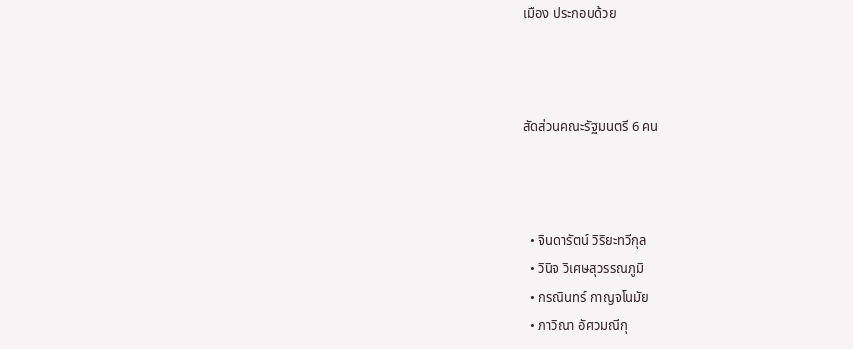เมือง ประกอบด้วย



สัดส่วนคณะรัฐมนตรี 6 คน



  • จินดารัตน์ วิริยะทวีกุล
  • วินิจ วิเศษสุวรรณภูมิ
  • กรณินทร์ กาญจโนมัย
  • ภาวิณา อัศวมณีกุ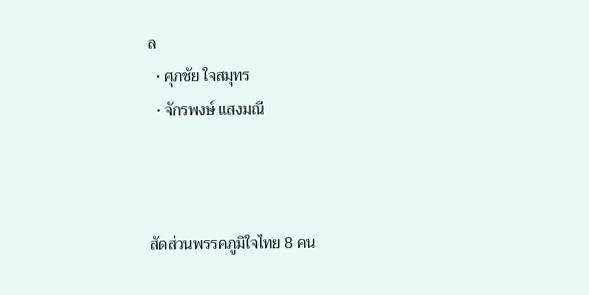ล
  • ศุภชัย ใจสมุทร
  • จักรพงษ์ แสงมณี



สัดส่วนพรรคภูมิใจไทย 8 คน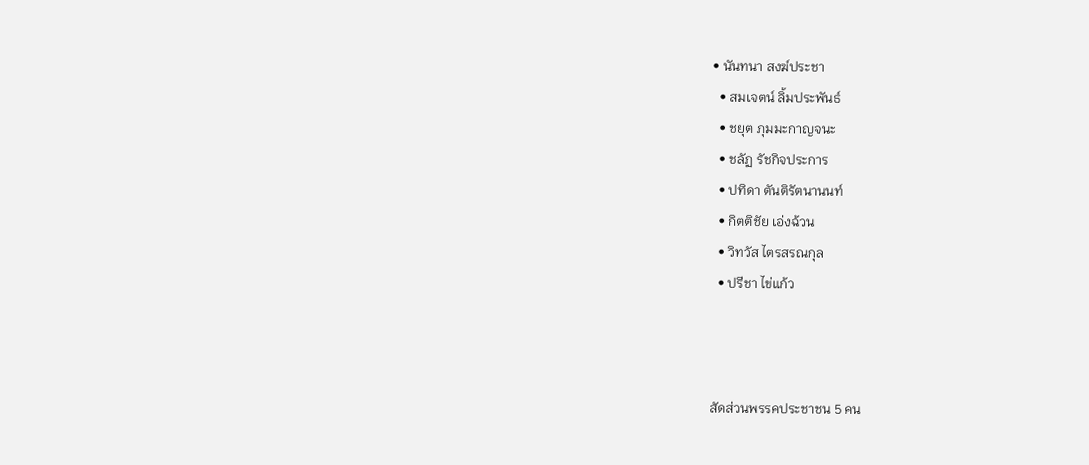• นันทนา สงฆ์ประชา
  • สมเจตน์ ลิ้มประพันธ์
  • ชยุต ภุมมะกาญจนะ
  • ชลัฏ รัชกิจประการ
  • ปทิดา ตันติรัตนานนท์
  • กิตติชัย เอ่งฉ้วน
  • วิทวัส ไตรสรณกุล
  • ปรีชา ไข่แก้ว



สัดส่วนพรรคประชาชน 5 คน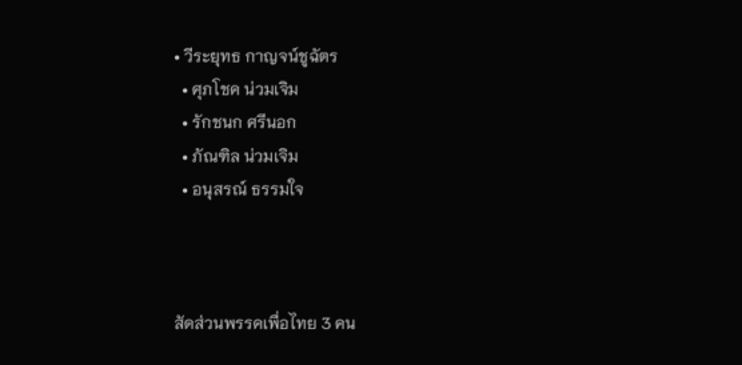• วีระยุทธ กาญจน์ชูฉัตร
  • ศุภโชค น่วมเจิม
  • รักชนก ศรีนอก
  • ภัณฑิล น่วมเจิม
  • อนุสรณ์ ธรรมใจ



สัดส่วนพรรคเพื่อไทย 3 คน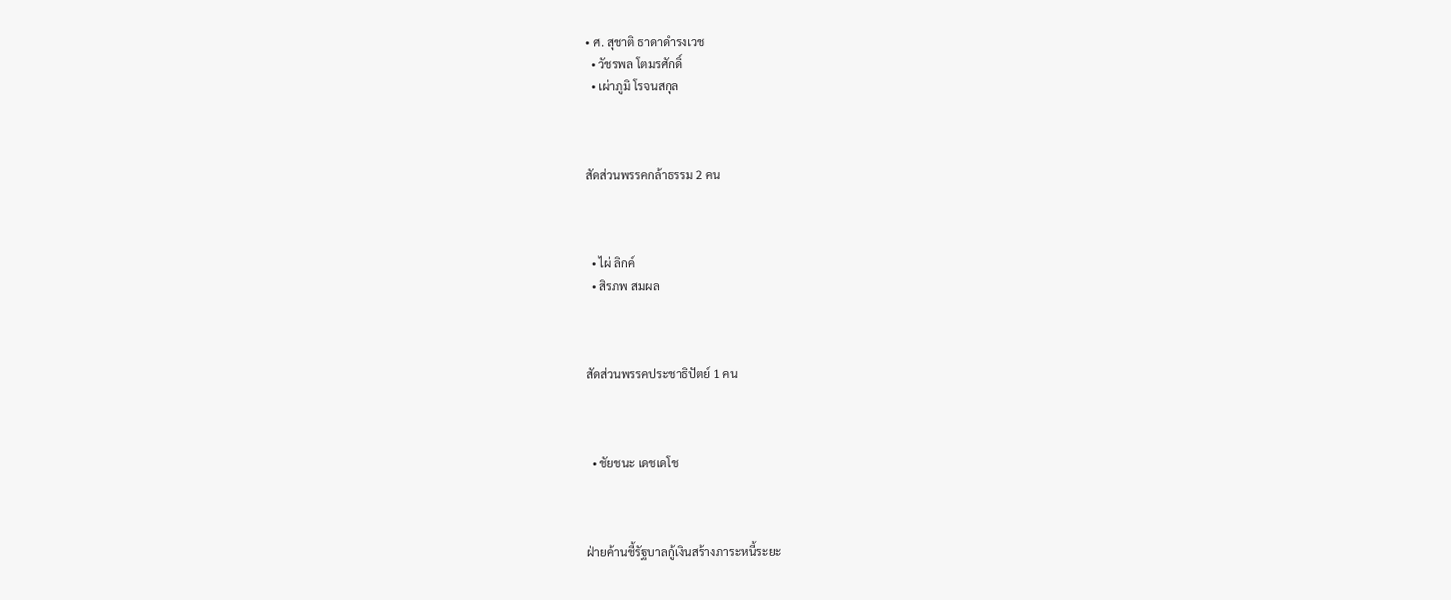• ศ. สุชาติ ธาดาดำรงเวช
  • วัชรพล โตมรศักดิ์
  • เผ่าภูมิ โรจนสกุล



สัดส่วนพรรคกล้าธรรม 2 คน



  • ไผ่ ลิกค์
  • สิรภพ สมผล



สัดส่วนพรรคประชาธิปัตย์ 1 คน



  • ชัยชนะ เดชเดโช



ฝ่ายค้านชี้รัฐบาลกู้เงินสร้างภาระหนี้ระยะ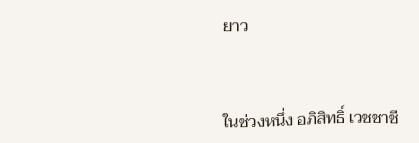ยาว



ในช่วงหนึ่ง อภิสิทธิ์ เวชชาชี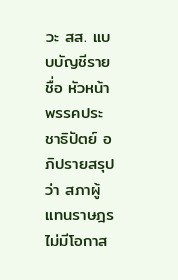วะ สส. แบบบัญชีรายชื่อ หัวหน้าพรรคประชาธิปัตย์ อภิปรายสรุปว่า สภาผู้แทนราษฎรไม่มีโอกาส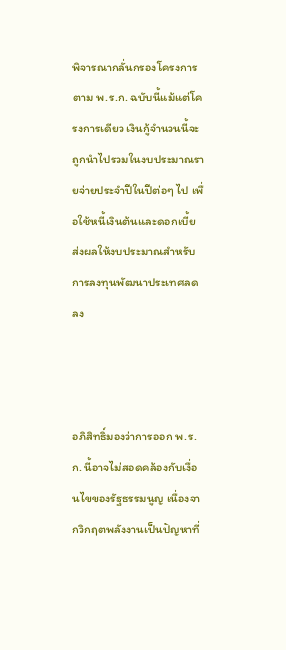พิจารณากลั่นกรองโครงการตาม พ.ร.ก. ฉบับนี้แม้แต่โครงการเดียว เงินกู้จำนวนนี้จะถูกนำไปรวมในงบประมาณรายจ่ายประจำปีในปีต่อๆ ไป เพื่อใช้หนี้เงินต้นและดอกเบี้ย ส่งผลให้งบประมาณสำหรับการลงทุนพัฒนาประเทศลดลง



อภิสิทธิ์มองว่าการออก พ.ร.ก. นี้อาจไม่สอดคล้องกับเงื่อนไขของรัฐธรรมนูญ เนื่องจากวิกฤตพลังงานเป็นปัญหาที่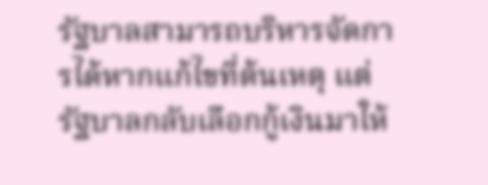รัฐบาลสามารถบริหารจัดการได้หากแก้ไขที่ต้นเหตุ แต่รัฐบาลกลับเลือกกู้เงินมาให้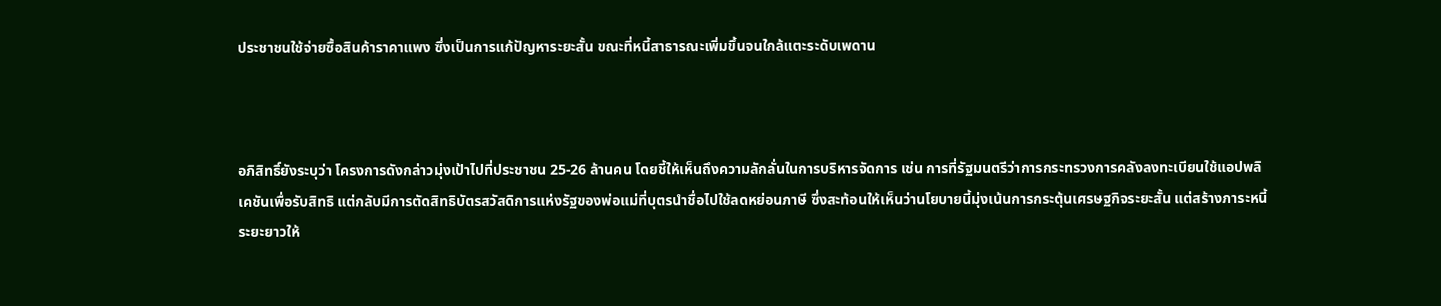ประชาชนใช้จ่ายซื้อสินค้าราคาแพง ซึ่งเป็นการแก้ปัญหาระยะสั้น ขณะที่หนี้สาธารณะเพิ่มขึ้นจนใกล้แตะระดับเพดาน



อภิสิทธิ์ยังระบุว่า โครงการดังกล่าวมุ่งเป้าไปที่ประชาชน 25-26 ล้านคน โดยชี้ให้เห็นถึงความลักลั่นในการบริหารจัดการ เช่น การที่รัฐมนตรีว่าการกระทรวงการคลังลงทะเบียนใช้แอปพลิเคชันเพื่อรับสิทธิ แต่กลับมีการตัดสิทธิบัตรสวัสดิการแห่งรัฐของพ่อแม่ที่บุตรนำชื่อไปใช้ลดหย่อนภาษี ซึ่งสะท้อนให้เห็นว่านโยบายนี้มุ่งเน้นการกระตุ้นเศรษฐกิจระยะสั้น แต่สร้างภาระหนี้ระยะยาวให้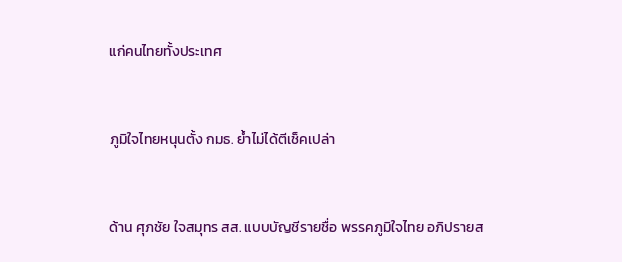แก่คนไทยทั้งประเทศ



ภูมิใจไทยหนุนตั้ง กมธ. ย้ำไม่ได้ตีเช็คเปล่า



ด้าน ศุภชัย ใจสมุทร สส. แบบบัญชีรายชื่อ พรรคภูมิใจไทย อภิปรายส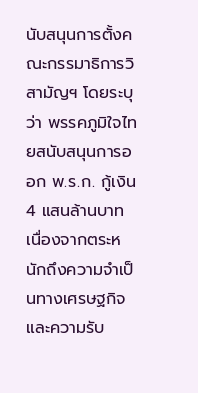นับสนุนการตั้งคณะกรรมาธิการวิสามัญฯ โดยระบุว่า พรรคภูมิใจไทยสนับสนุนการออก พ.ร.ก. กู้เงิน 4 แสนล้านบาท เนื่องจากตระหนักถึงความจำเป็นทางเศรษฐกิจและความรับ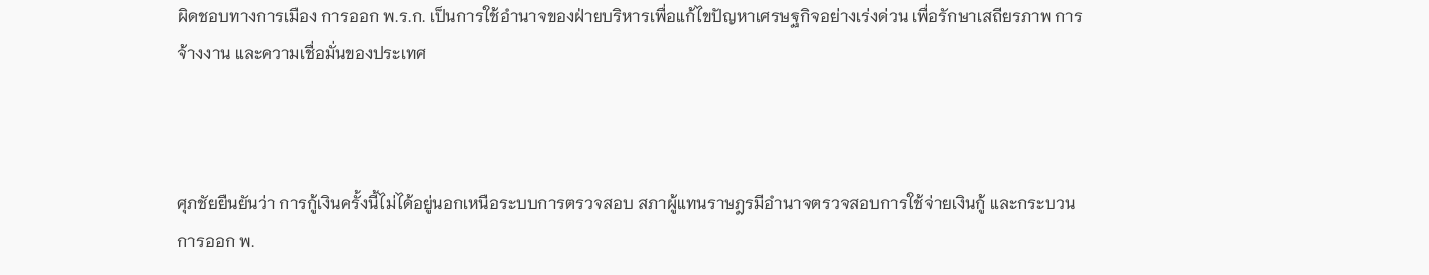ผิดชอบทางการเมือง การออก พ.ร.ก. เป็นการใช้อำนาจของฝ่ายบริหารเพื่อแก้ไขปัญหาเศรษฐกิจอย่างเร่งด่วน เพื่อรักษาเสถียรภาพ การจ้างงาน และความเชื่อมั่นของประเทศ



ศุภชัยยืนยันว่า การกู้เงินครั้งนี้ไม่ได้อยู่นอกเหนือระบบการตรวจสอบ สภาผู้แทนราษฎรมีอำนาจตรวจสอบการใช้จ่ายเงินกู้ และกระบวนการออก พ.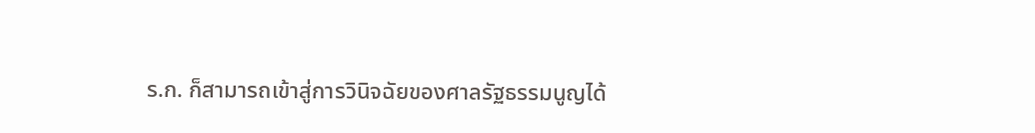ร.ก. ก็สามารถเข้าสู่การวินิจฉัยของศาลรัฐธรรมนูญได้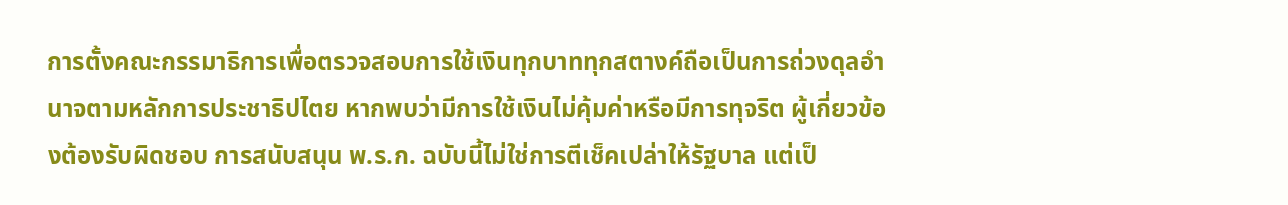การตั้งคณะกรรมาธิการเพื่อตรวจสอบการใช้เงินทุกบาททุกสตางค์ถือเป็นการถ่วงดุลอำนาจตามหลักการประชาธิปไตย หากพบว่ามีการใช้เงินไม่คุ้มค่าหรือมีการทุจริต ผู้เกี่ยวข้องต้องรับผิดชอบ การสนับสนุน พ.ร.ก. ฉบับนี้ไม่ใช่การตีเช็คเปล่าให้รัฐบาล แต่เป็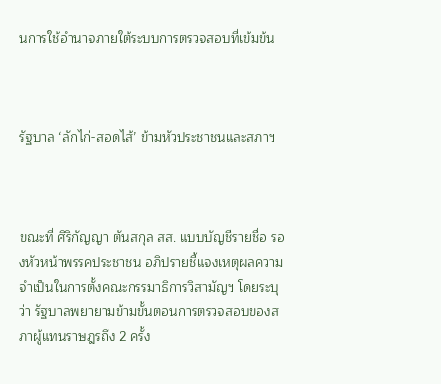นการใช้อำนาจภายใต้ระบบการตรวจสอบที่เข้มข้น



รัฐบาล ‘ลักไก่-สอดไส้’ ข้ามหัวประชาชนและสภาฯ



ขณะที่ ศิริกัญญา ตันสกุล สส. แบบบัญชีรายชื่อ รองหัวหน้าพรรคประชาชน อภิปรายชี้แจงเหตุผลความจำเป็นในการตั้งคณะกรรมาธิการวิสามัญฯ โดยระบุว่า รัฐบาลพยายามข้ามขั้นตอนการตรวจสอบของสภาผู้แทนราษฎรถึง 2 ครั้ง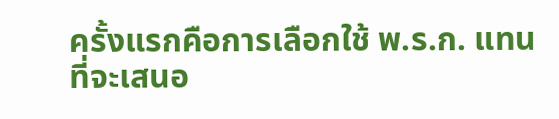ครั้งแรกคือการเลือกใช้ พ.ร.ก. แทนที่จะเสนอ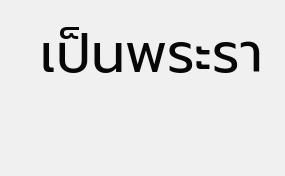เป็นพระรา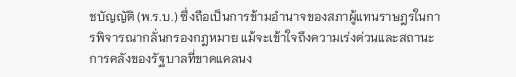ชบัญญัติ (พ.ร.บ.) ซึ่งถือเป็นการข้ามอำนาจของสภาผู้แทนราษฎรในการพิจารณากลั่นกรองกฎหมาย แม้จะเข้าใจถึงความเร่งด่วนและสถานะการคลังของรัฐบาลที่ขาดแคลนง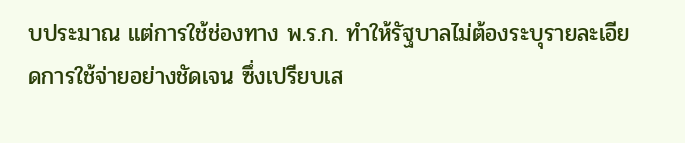บประมาณ แต่การใช้ช่องทาง พ.ร.ก. ทำให้รัฐบาลไม่ต้องระบุรายละเอียดการใช้จ่ายอย่างชัดเจน ซึ่งเปรียบเส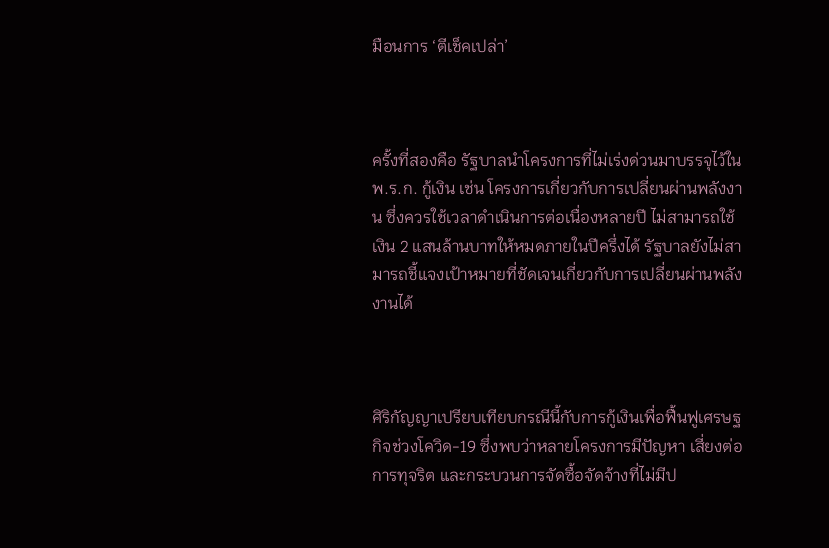มือนการ ‘ตีเช็คเปล่า’



ครั้งที่สองคือ รัฐบาลนำโครงการที่ไม่เร่งด่วนมาบรรจุไว้ใน พ.ร.ก. กู้เงิน เช่น โครงการเกี่ยวกับการเปลี่ยนผ่านพลังงาน ซึ่งควรใช้เวลาดำเนินการต่อเนื่องหลายปี ไม่สามารถใช้เงิน 2 แสนล้านบาทให้หมดภายในปีครึ่งได้ รัฐบาลยังไม่สามารถชี้แจงเป้าหมายที่ชัดเจนเกี่ยวกับการเปลี่ยนผ่านพลังงานได้



ศิริกัญญาเปรียบเทียบกรณีนี้กับการกู้เงินเพื่อฟื้นฟูเศรษฐกิจช่วงโควิด-19 ซึ่งพบว่าหลายโครงการมีปัญหา เสี่ยงต่อการทุจริต และกระบวนการจัดซื้อจัดจ้างที่ไม่มีป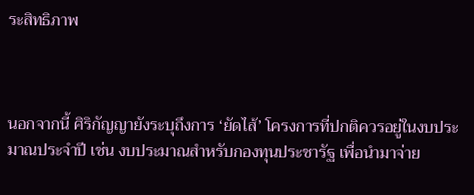ระสิทธิภาพ



นอกจากนี้ ศิริกัญญายังระบุถึงการ ‘ยัดไส้’ โครงการที่ปกติควรอยู่ในงบประมาณประจำปี เช่น งบประมาณสำหรับกองทุนประชารัฐ เพื่อนำมาจ่าย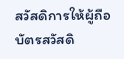สวัสดิการให้ผู้ถือบัตรสวัสดิ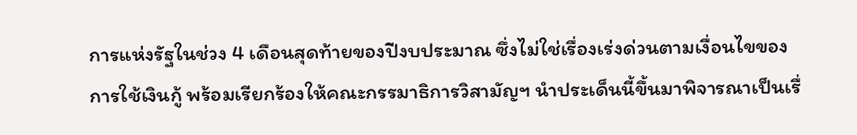การแห่งรัฐในช่วง 4 เดือนสุดท้ายของปีงบประมาณ ซึ่งไม่ใช่เรื่องเร่งด่วนตามเงื่อนไขของการใช้เงินกู้ พร้อมเรียกร้องให้คณะกรรมาธิการวิสามัญฯ นำประเด็นนี้ขึ้นมาพิจารณาเป็นเรื่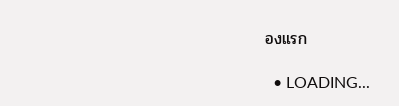องแรก

  • LOADING...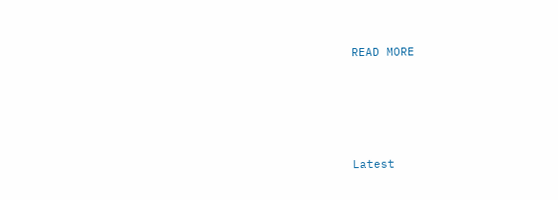READ MORE





Latest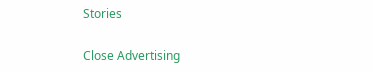Stories

Close Advertising